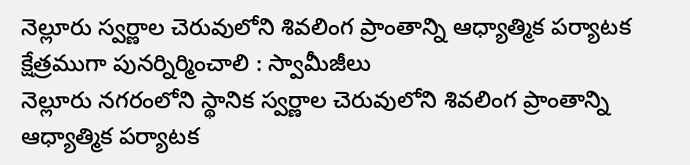నెల్లూరు స్వర్ణాల చెరువులోని శివలింగ ప్రాంతాన్ని ఆధ్యాత్మిక పర్యాటక క్షేత్రముగా పునర్నిర్మించాలి : స్వామీజీలు
నెల్లూరు నగరంలోని స్థానిక స్వర్ణాల చెరువులోని శివలింగ ప్రాంతాన్ని ఆధ్యాత్మిక పర్యాటక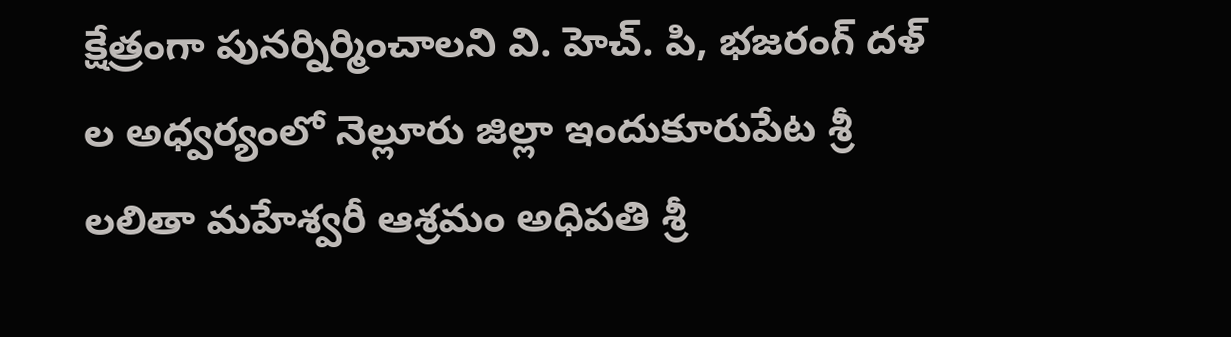క్షేత్రంగా పునర్నిర్మించాలని వి. హెచ్. పి, భజరంగ్ దళ్ ల అధ్వర్యంలో నెల్లూరు జిల్లా ఇందుకూరుపేట శ్రీ లలితా మహేశ్వరీ ఆశ్రమం అధిపతి శ్రీ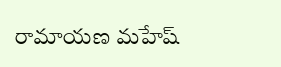రామాయణ మహేష్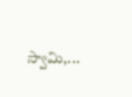స్వామి,...